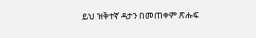ይህ ዝቅተኛ ዳታን በመጠቀም ጽሑፍ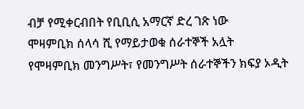ብቻ የሚቀርብበት የቢቢሲ አማርኛ ድረ ገጽ ነው
ሞዛምቢክ ሰላሳ ሺ የማይታወቁ ሰራተኞች አሏት
የሞዛምቢክ መንግሥት፣ የመንግሥት ሰራተኞችን ክፍያ ኦዲት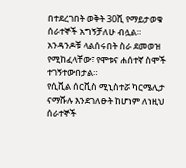በተደረገበት ወቅት 30ሺ የማይታወቁ ሰራተኞች አግኝቻለሁ ብሏል።
አንዳንዶቹ ላልሰሩበት ስራ ደመወዝ የሚከፈላቸው፣ የሞቱና ሐሰተኛ ስሞች ተገኝተውበታል።
የሲቪል ሰርቪስ ሚኒስተሯ ካርሜሊታ ናማሹሉ እንደገለፁት ከሆነም ለነዚህ ሰራተኞች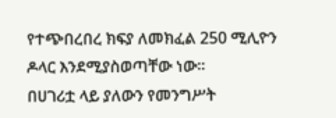የተጭበረበረ ክፍያ ለመክፈል 250 ሚሊዮን ዶላር እንደሚያስወጣቸው ነው።
በሀገሪቷ ላይ ያለውን የመንግሥት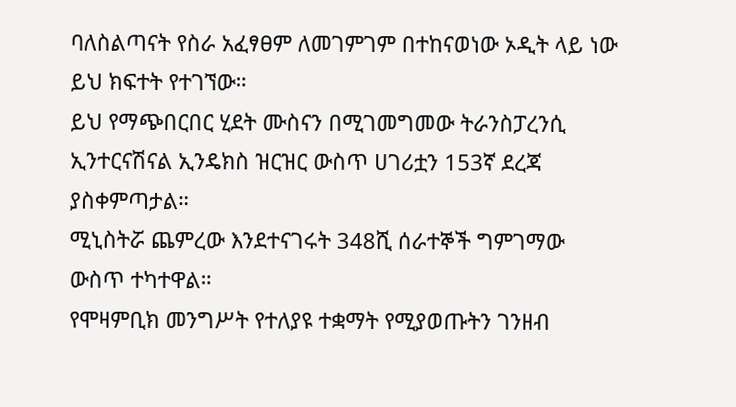ባለስልጣናት የስራ አፈፃፀም ለመገምገም በተከናወነው ኦዲት ላይ ነው ይህ ክፍተት የተገኘው።
ይህ የማጭበርበር ሂደት ሙስናን በሚገመግመው ትራንስፓረንሲ ኢንተርናሽናል ኢንዴክስ ዝርዝር ውስጥ ሀገሪቷን 153ኛ ደረጃ ያስቀምጣታል።
ሚኒስትሯ ጨምረው እንደተናገሩት 348ሺ ሰራተኞች ግምገማው ውስጥ ተካተዋል።
የሞዛምቢክ መንግሥት የተለያዩ ተቋማት የሚያወጡትን ገንዘብ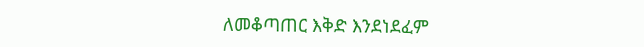ለመቆጣጠር እቅድ እንደነደፈም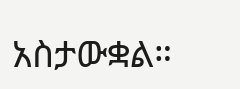አስታውቋል።